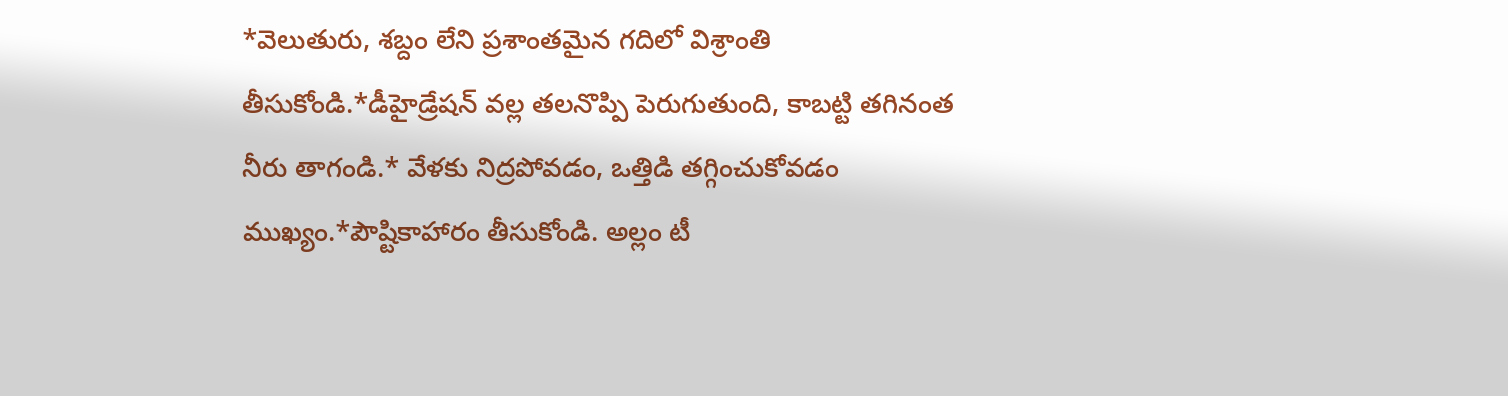*వెలుతురు, శబ్దం లేని ప్రశాంతమైన గదిలో విశ్రాంతి తీసుకోండి.*డీహైడ్రేషన్ వల్ల తలనొప్పి పెరుగుతుంది, కాబట్టి తగినంత నీరు తాగండి.* వేళకు నిద్రపోవడం, ఒత్తిడి తగ్గించుకోవడం ముఖ్యం.*పౌష్టికాహారం తీసుకోండి. అల్లం టీ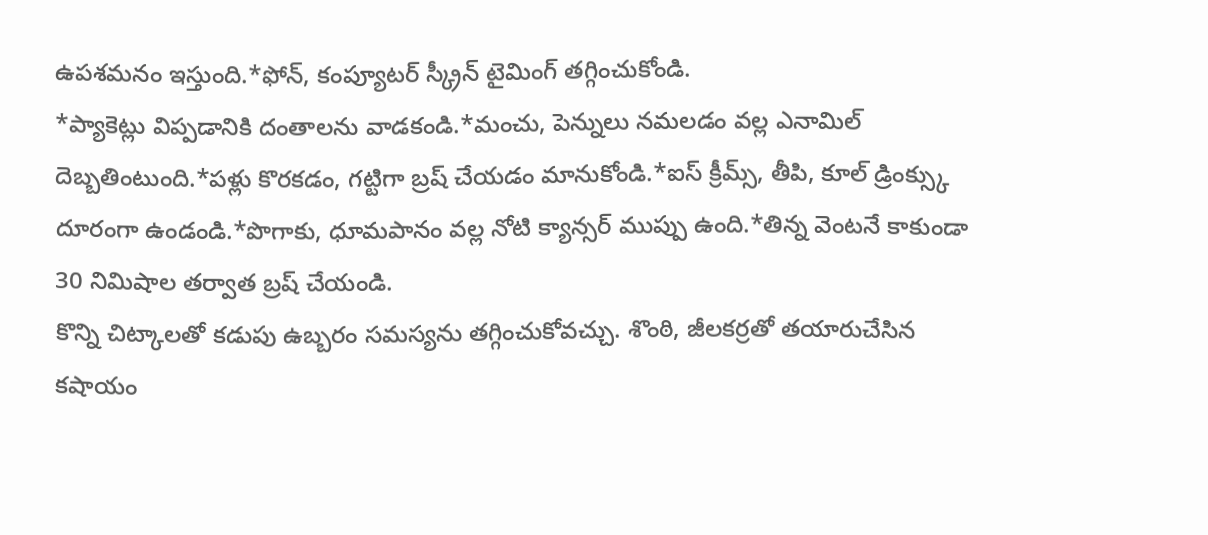ఉపశమనం ఇస్తుంది.*ఫోన్, కంప్యూటర్ స్క్రీన్ టైమింగ్ తగ్గించుకోండి.
*ప్యాకెట్లు విప్పడానికి దంతాలను వాడకండి.*మంచు, పెన్నులు నమలడం వల్ల ఎనామిల్ దెబ్బతింటుంది.*పళ్లు కొరకడం, గట్టిగా బ్రష్ చేయడం మానుకోండి.*ఐస్ క్రీమ్స్, తీపి, కూల్ డ్రింక్స్కు దూరంగా ఉండండి.*పొగాకు, ధూమపానం వల్ల నోటి క్యాన్సర్ ముప్పు ఉంది.*తిన్న వెంటనే కాకుండా 30 నిమిషాల తర్వాత బ్రష్ చేయండి.
కొన్ని చిట్కాలతో కడుపు ఉబ్బరం సమస్యను తగ్గించుకోవచ్చు. శొంఠి, జీలకర్రతో తయారుచేసిన కషాయం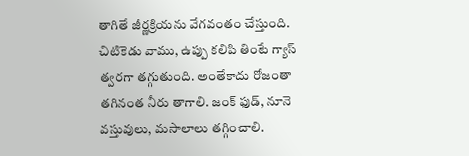తాగితే జీర్ణక్రియను వేగవంతం చేస్తుంది. చిటికెడు వాము, ఉప్పు కలిపి తింటే గ్యాస్ త్వరగా తగ్గుతుంది. అంతేకాదు రోజంతా తగినంత నీరు తాగాలి. జంక్ ఫుడ్, నూనె వస్తువులు, మసాలాలు తగ్గించాలి.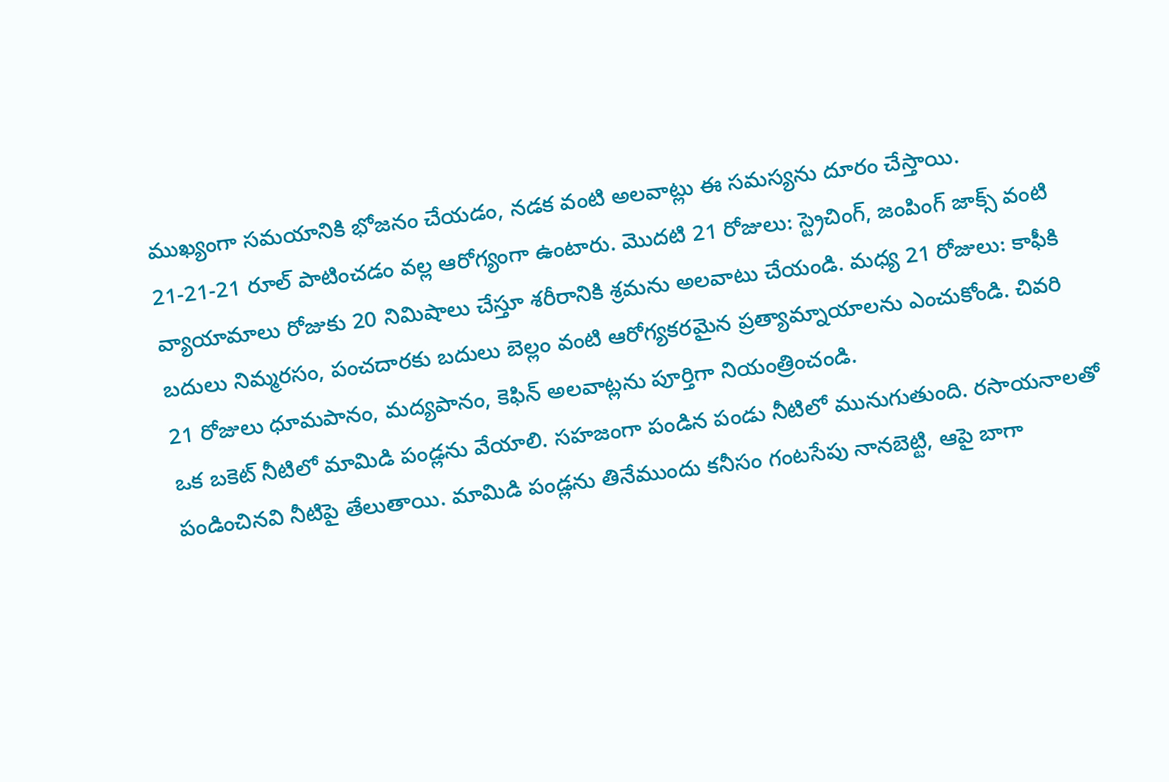ముఖ్యంగా సమయానికి భోజనం చేయడం, నడక వంటి అలవాట్లు ఈ సమస్యను దూరం చేస్తాయి.
21-21-21 రూల్ పాటించడం వల్ల ఆరోగ్యంగా ఉంటారు. మొదటి 21 రోజులు: స్ట్రెచింగ్, జంపింగ్ జాక్స్ వంటి వ్యాయామాలు రోజుకు 20 నిమిషాలు చేస్తూ శరీరానికి శ్రమను అలవాటు చేయండి. మధ్య 21 రోజులు: కాఫీకి బదులు నిమ్మరసం, పంచదారకు బదులు బెల్లం వంటి ఆరోగ్యకరమైన ప్రత్యామ్నాయాలను ఎంచుకోండి. చివరి 21 రోజులు ధూమపానం, మద్యపానం, కెఫిన్ అలవాట్లను పూర్తిగా నియంత్రించండి.
ఒక బకెట్ నీటిలో మామిడి పండ్లను వేయాలి. సహజంగా పండిన పండు నీటిలో మునుగుతుంది. రసాయనాలతో పండించినవి నీటిపై తేలుతాయి. మామిడి పండ్లను తినేముందు కనీసం గంటసేపు నానబెట్టి, ఆపై బాగా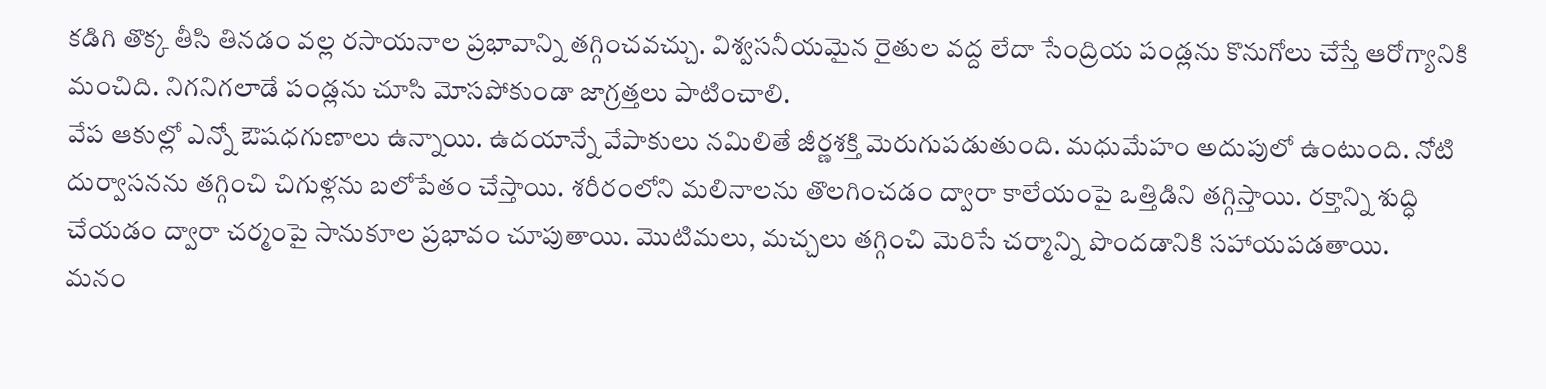కడిగి తొక్క తీసి తినడం వల్ల రసాయనాల ప్రభావాన్ని తగ్గించవచ్చు. విశ్వసనీయమైన రైతుల వద్ద లేదా సేంద్రియ పండ్లను కొనుగోలు చేస్తే ఆరోగ్యానికి మంచిది. నిగనిగలాడే పండ్లను చూసి మోసపోకుండా జాగ్రత్తలు పాటించాలి.
వేప ఆకుల్లో ఎన్నో ఔషధగుణాలు ఉన్నాయి. ఉదయాన్నే వేపాకులు నమిలితే జీర్ణశక్తి మెరుగుపడుతుంది. మధుమేహం అదుపులో ఉంటుంది. నోటి దుర్వాసనను తగ్గించి చిగుళ్లను బలోపేతం చేస్తాయి. శరీరంలోని మలినాలను తొలగించడం ద్వారా కాలేయంపై ఒత్తిడిని తగ్గిస్తాయి. రక్తాన్ని శుద్ధి చేయడం ద్వారా చర్మంపై సానుకూల ప్రభావం చూపుతాయి. మొటిమలు, మచ్చలు తగ్గించి మెరిసే చర్మాన్ని పొందడానికి సహాయపడతాయి.
మనం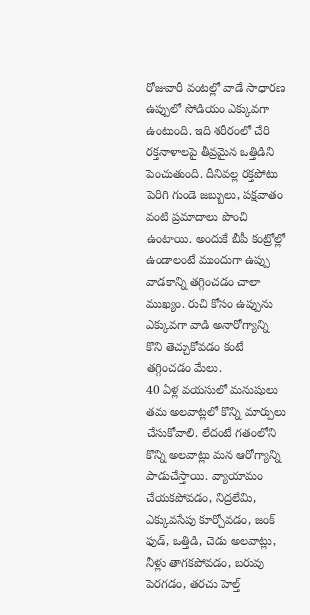రోజువారీ వంటల్లో వాడే సాధారణ ఉప్పులో సోడియం ఎక్కువగా ఉంటుంది. ఇది శరీరంలో చేరి రక్తనాళాలపై తీవ్రమైన ఒత్తిడిని పెంచుతుంది. దీనివల్ల రక్తపోటు పెరిగి గుండె జబ్బులు, పక్షవాతం వంటి ప్రమాదాలు పొంచి ఉంటాయి. అందుకే బీపీ కంట్రోల్లో ఉండాలంటే ముందుగా ఉప్పు వాడకాన్ని తగ్గించడం చాలా ముఖ్యం. రుచి కోసం ఉప్పును ఎక్కువగా వాడి అనారోగ్యాన్ని కొని తెచ్చుకోవడం కంటే తగ్గించడం మేలు.
40 ఏళ్ల వయసులో మనుషులు తమ అలవాట్లలో కొన్ని మార్పులు చేసుకోవాలి. లేదంటే గతంలోని కొన్ని అలవాట్లు మన ఆరోగ్యాన్ని పాడుచేస్తాయి. వ్యాయామం చేయకపోవడం, నిద్రలేమి, ఎక్కువసేపు కూర్చోవడం, జంక్ ఫుడ్, ఒత్తిడి, చెడు అలవాట్లు, నీళ్లు తాగకపోవడం, బరువు పెరగడం, తరచు హెల్త్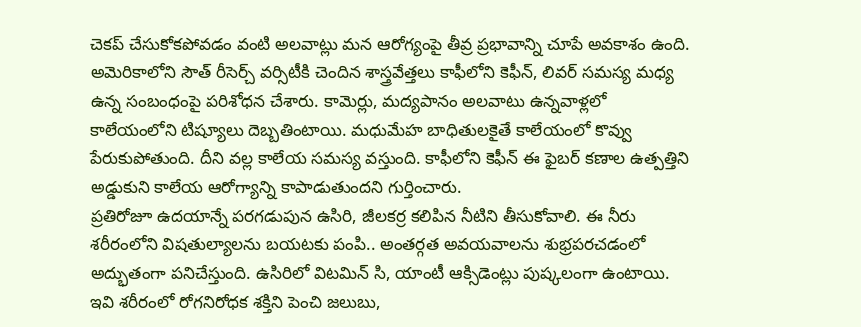చెకప్ చేసుకోకపోవడం వంటి అలవాట్లు మన ఆరోగ్యంపై తీవ్ర ప్రభావాన్ని చూపే అవకాశం ఉంది.
అమెరికాలోని సౌత్ రీసెర్చ్ వర్సిటీకి చెందిన శాస్త్రవేత్తలు కాఫీలోని కెఫీన్, లివర్ సమస్య మధ్య ఉన్న సంబంధంపై పరిశోధన చేశారు. కామెర్లు, మద్యపానం అలవాటు ఉన్నవాళ్లలో కాలేయంలోని టిష్యూలు దెబ్బతింటాయి. మధుమేహ బాధితులకైతే కాలేయంలో కొవ్వు పేరుకుపోతుంది. దీని వల్ల కాలేయ సమస్య వస్తుంది. కాఫీలోని కెఫీన్ ఈ ఫైబర్ కణాల ఉత్పత్తిని అడ్డుకుని కాలేయ ఆరోగ్యాన్ని కాపాడుతుందని గుర్తించారు.
ప్రతిరోజూ ఉదయాన్నే పరగడుపున ఉసిరి, జీలకర్ర కలిపిన నీటిని తీసుకోవాలి. ఈ నీరు శరీరంలోని విషతుల్యాలను బయటకు పంపి.. అంతర్గత అవయవాలను శుభ్రపరచడంలో అద్భుతంగా పనిచేస్తుంది. ఉసిరిలో విటమిన్ సి, యాంటీ ఆక్సిడెంట్లు పుష్కలంగా ఉంటాయి. ఇవి శరీరంలో రోగనిరోధక శక్తిని పెంచి జలుబు,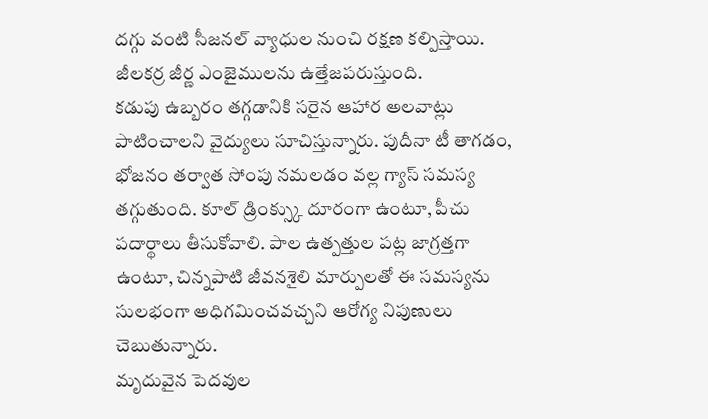దగ్గు వంటి సీజనల్ వ్యాధుల నుంచి రక్షణ కల్పిస్తాయి. జీలకర్ర జీర్ణ ఎంజైములను ఉత్తేజపరుస్తుంది.
కడుపు ఉబ్బరం తగ్గడానికి సరైన ఆహార అలవాట్లు పాటించాలని వైద్యులు సూచిస్తున్నారు. పుదీనా టీ తాగడం, భోజనం తర్వాత సోంపు నమలడం వల్ల గ్యాస్ సమస్య తగ్గుతుంది. కూల్ డ్రింక్స్కు దూరంగా ఉంటూ, పీచు పదార్థాలు తీసుకోవాలి. పాల ఉత్పత్తుల పట్ల జాగ్రత్తగా ఉంటూ, చిన్నపాటి జీవనశైలి మార్పులతో ఈ సమస్యను సులభంగా అధిగమించవచ్చని ఆరోగ్య నిపుణులు చెబుతున్నారు.
మృదువైన పెదవుల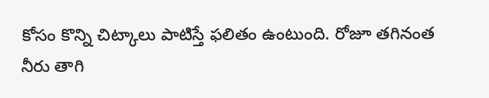కోసం కొన్ని చిట్కాలు పాటిస్తే ఫలితం ఉంటుంది. రోజూ తగినంత నీరు తాగి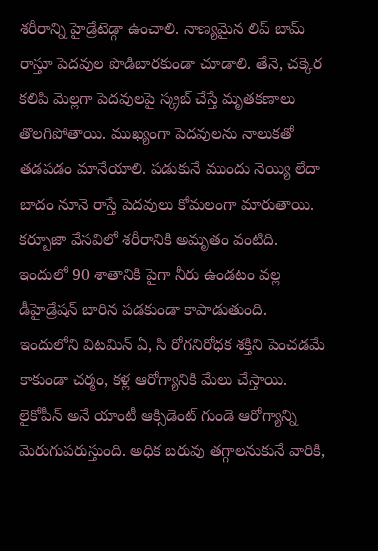శరీరాన్ని హైడ్రేటెడ్గా ఉంచాలి. నాణ్యమైన లిప్ బామ్ రాస్తూ పెదవుల పొడిబారకుండా చూడాలి. తేనె, చక్కెర కలిపి మెల్లగా పెదవులపై స్క్రబ్ చేస్తే మృతకణాలు తొలగిపోతాయి. ముఖ్యంగా పెదవులను నాలుకతో తడపడం మానేయాలి. పడుకునే ముందు నెయ్యి లేదా బాదం నూనె రాస్తే పెదవులు కోమలంగా మారుతాయి.
కర్బూజా వేసవిలో శరీరానికి అమృతం వంటిది. ఇందులో 90 శాతానికి పైగా నీరు ఉండటం వల్ల డీహైడ్రేషన్ బారిన పడకుండా కాపాడుతుంది. ఇందులోని విటమిన్ ఏ, సి రోగనిరోధక శక్తిని పెంచడమే కాకుండా చర్మం, కళ్ల ఆరోగ్యానికి మేలు చేస్తాయి. లైకోపీన్ అనే యాంటీ ఆక్సిడెంట్ గుండె ఆరోగ్యాన్ని మెరుగుపరుస్తుంది. అధిక బరువు తగ్గాలనుకునే వారికి,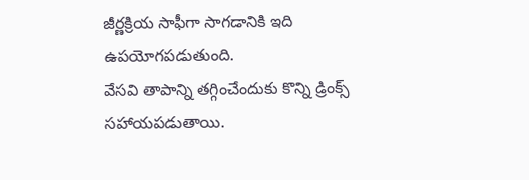జీర్ణక్రియ సాఫీగా సాగడానికి ఇది ఉపయోగపడుతుంది.
వేసవి తాపాన్ని తగ్గించేందుకు కొన్ని డ్రింక్స్ సహాయపడుతాయి.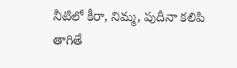నీటిలో కీరా, నిమ్మ, పుదీనా కలిపి తాగితే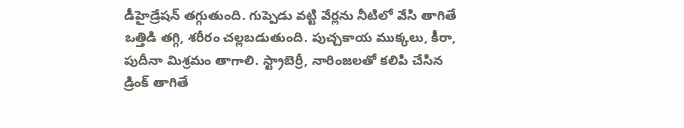డీహైడ్రేషన్ తగ్గుతుంది. గుప్పెడు వట్టి వేర్లను నీటిలో వేసి తాగితే ఒత్తిడి తగ్గి, శరీరం చల్లబడుతుంది. పుచ్చకాయ ముక్కలు, కీరా, పుదీనా మిశ్రమం తాగాలి. స్ట్రాబెర్రీ, నారింజలతో కలిపి చేసిన డ్రింక్ తాగితే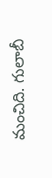మంచిది. గులాబీ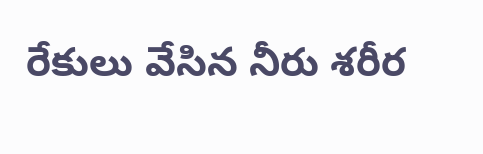రేకులు వేసిన నీరు శరీర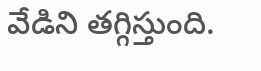వేడిని తగ్గిస్తుంది.